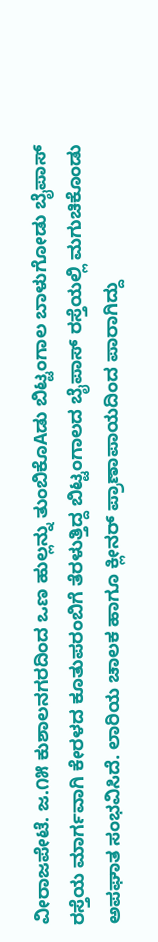ವೀರಾಜಪೇಟೆ. ಜ.೧೫ ಕುಶಾಲನಗರದಿಂದ ಒಣ ಹುಲ್ಲನ್ನು ತುಂಬಿಕೊAಡು ಬಿಟ್ಟಂಗಾಲ ಬಾಳುಗೋಡು ಬೈಪಾಸ್ ರಸ್ತೆಯ ಮಾರ್ಗವಾಗಿ ಕೇರಳದ ಕೂತುಪರಂಬಿಗೆ ತೆರಳುತ್ತಿದ್ದ ಬಿಟ್ಟಂಗಾಲದ ಬೈಪಾಸ್ ರಸ್ತೆಯಲ್ಲಿ ಮಗುಚಿಕೊಂಡು ಅಪಘಾತ ಸಂಭವಿಸಿದೆ. ಲಾರಿಯ ಚಾಲಕ ಹಾಗೂ ಕ್ಲೀನರ್ ಪ್ರಾಣಾಪಾಯದಿಂದ ಪಾರಾಗಿದ್ದು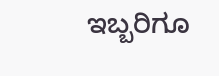ಇಬ್ಬರಿಗೂ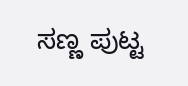ಸಣ್ಣ ಪುಟ್ಟ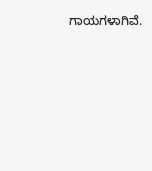ಗಾಯಗಳಾಗಿವೆ.